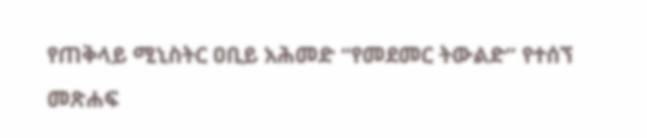የጠቅላይ ሚኒስትር ዐቢይ አሕመድ “የመደመር ትውልድ” የተሰኘ መጽሐፍ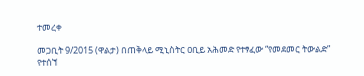ተመረቀ

መጋቢት 9/2015 (ዋልታ) በጠቅላይ ሚኒስትር ዐቢይ አሕመድ የተፃፈው “የመደመር ትውልድ” የተሰኘ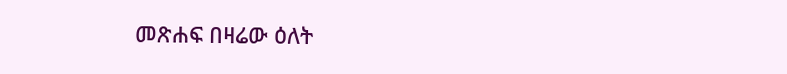መጽሐፍ በዛሬው ዕለት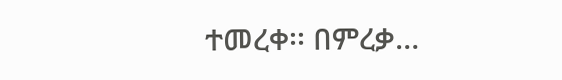ተመረቀ፡፡ በምረቃ…